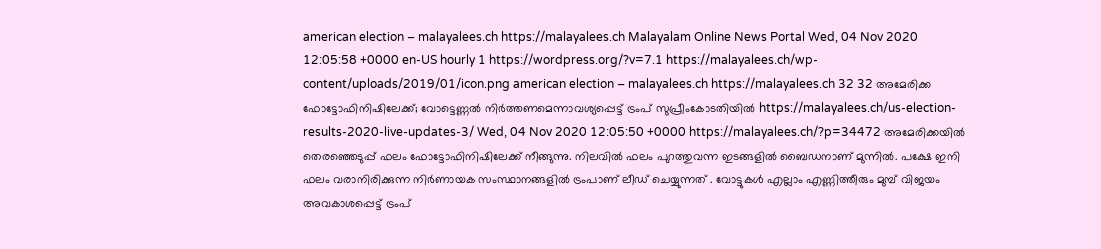american election – malayalees.ch https://malayalees.ch Malayalam Online News Portal Wed, 04 Nov 2020 12:05:58 +0000 en-US hourly 1 https://wordpress.org/?v=7.1 https://malayalees.ch/wp-content/uploads/2019/01/icon.png american election – malayalees.ch https://malayalees.ch 32 32 അമേരിക്ക ഫോട്ടോഫിനിഷിലേക്ക്; വോട്ടെണ്ണൽ നിർത്തണമെന്നാവശ്യപ്പെട്ട് ട്രംപ് സുപ്രീംകോടതിയില്‍ https://malayalees.ch/us-election-results-2020-live-updates-3/ Wed, 04 Nov 2020 12:05:50 +0000 https://malayalees.ch/?p=34472 അമേരിക്കയിൽ തെരഞ്ഞെടുപ്പ് ഫലം ഫോട്ടോഫിനിഷിലേക്ക് നീങ്ങുന്നു. നിലവിൽ ഫലം പുറത്തുവന്ന ഇടങ്ങളിൽ ബൈഡനാണ് മുന്നിൽ. പക്ഷേ ഇനി ഫലം വരാനിരിക്കുന്ന നിർണായക സംസ്ഥാനങ്ങളിൽ ട്രംപാണ് ലീഡ് ചെയ്യുന്നത് . വോട്ടുകൾ എല്ലാം എണ്ണിത്തീരും മുമ്പ് വിജയം അവകാശപ്പെട്ട് ട്രംപ്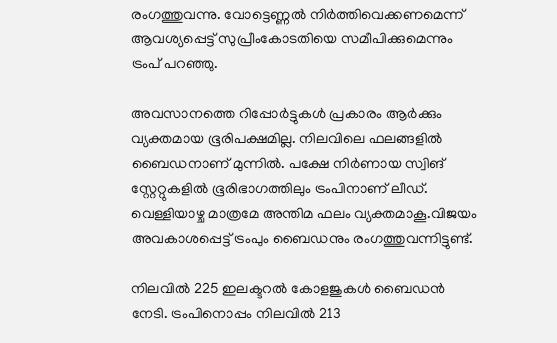രംഗത്തുവന്നു. വോട്ടെണ്ണൽ നിർത്തിവെക്കണമെന്ന് ആവശ്യപ്പെട്ട് സുപ്രീംകോടതിയെ സമീപിക്കുമെന്നും ട്രംപ് പറഞ്ഞു.

അവസാനത്തെ റിപ്പോര്‍ട്ടുകള്‍ പ്രകാരം ആർക്കും വ്യക്തമായ ഭൂരിപക്ഷമില്ല. നിലവിലെ ഫലങ്ങളിൽ ബൈഡനാണ് മുന്നിൽ. പക്ഷേ നിർണായ സ്വിങ് സ്റ്റേറ്റുകളിൽ ഭൂരിഭാഗത്തിലും ട്രംപിനാണ് ലീഡ്. വെള്ളിയാഴ്ച മാത്രമേ അന്തിമ ഫലം വ്യക്തമാകൂ.വിജയം അവകാശപ്പെട്ട് ട്രംപും ബൈഡനും രംഗത്തുവന്നിട്ടുണ്ട്.

നിലവിൽ 225 ഇലക്ടറൽ കോളജുകൾ ബൈഡൻ നേടി. ട്രംപിനൊപ്പം നിലവിൽ 213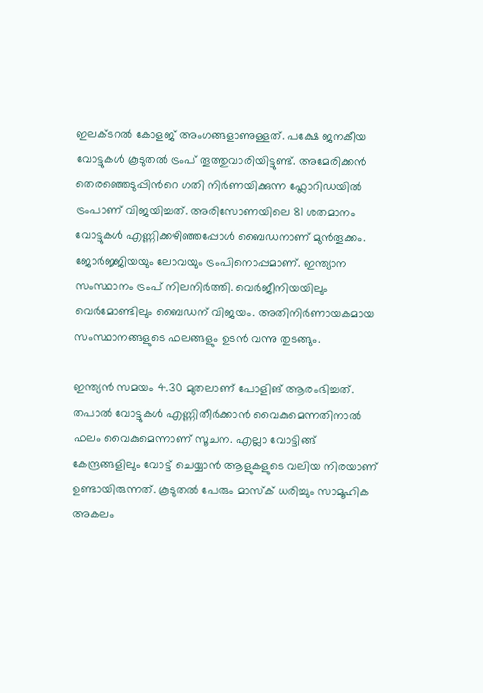ഇലക്ടറൽ കോളജ് അംഗങ്ങളാണുള്ളത്. പക്ഷേ ജനകീയ വോട്ടുകള്‍ കൂടുതല്‍ ട്രംപ് തൂത്തുവാരിയിട്ടുണ്ട്. അമേരിക്കന്‍ തെരഞ്ഞെടുപ്പിന്‍റെ ഗതി നിര്‍ണയിക്കുന്ന ഫ്ലോറിഡയില്‍ ട്രംപാണ് വിജയിച്ചത്. അരിസോണയിലെ 81 ശതമാനം വോട്ടുകള്‍ എണ്ണിക്കഴിഞ്ഞപ്പോള്‍ ബൈഡനാണ് മുന്‍തൂക്കം. ജോര്‍ജ്ജിയയും ലോവയും ട്രംപിനൊപ്പമാണ്. ഇന്ത്യാന സംസ്ഥാനം ട്രംപ് നിലനിര്‍ത്തി. വെര്‍ജീനിയയിലും വെര്‍മോണ്ടിലും ബൈഡന് വിജയം. അതിനിര്‍ണായകമായ സംസ്ഥാനങ്ങളുടെ ഫലങ്ങളും ഉടന്‍ വന്നു തുടങ്ങും.

ഇന്ത്യൻ സമയം 4.30 മുതലാണ് പോളിങ് ആരംഭിച്ചത്. തപാൽ വോട്ടുകൾ എണ്ണിതീര്‍ക്കാന്‍ വൈകുമെന്നതിനാൽ ഫലം വൈകുമെന്നാണ് സൂചന. എല്ലാ വോട്ടിങ്ങ് കേന്ദ്രങ്ങളിലും വോട്ട് ചെയ്യാന്‍ ആളുകളുടെ വലിയ നിരയാണ് ഉണ്ടായിരുന്നത്. കൂടുതല്‍ പേരും മാസ്ക് ധരിച്ചും സാമൂഹിക അകലം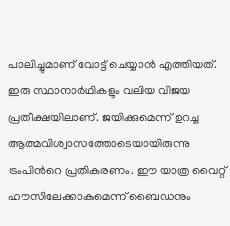പാലിച്ചുമാണ് വോട്ട് ചെയ്യാന്‍ എത്തിയത്. ഇരു സ്ഥാനാര്‍ഥികളും വലിയ വിജയ പ്രതീക്ഷയിലാണ്. ജയിക്കുമെന്ന് ഉറച്ച ആത്മവിശ്വാസത്തോടെയായിരുന്നു ട്രംപിന്‍റെ പ്രതികരണം. ഈ യാത്ര വൈറ്റ് ഹൗസിലേക്കാകുമെന്ന് ബൈഡനും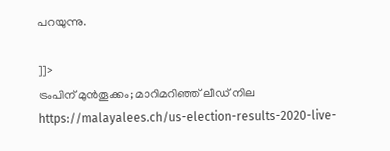പറയുന്നു.

]]>
ട്രംപിന് മുന്‍തൂക്കം; മാറിമറിഞ്ഞ് ലീഡ് നില https://malayalees.ch/us-election-results-2020-live-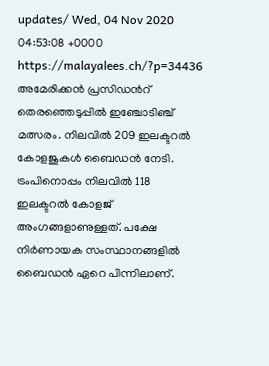updates/ Wed, 04 Nov 2020 04:53:08 +0000 https://malayalees.ch/?p=34436 അമേരിക്കൻ പ്രസിഡന്‍റ് തെരഞ്ഞെടുപ്പിൽ ഇഞ്ചോടിഞ്ച് മത്സരം. നിലവിൽ 209 ഇലക്ടറൽ കോളജുകൾ ബൈഡൻ നേടി. ട്രംപിനൊപ്പം നിലവിൽ 118 ഇലക്ടറൽ കോളജ് അംഗങ്ങളാണുള്ളത്. പക്ഷേ നിര്‍ണായക സംസ്ഥാനങ്ങളില്‍ ബൈഡൻ ഏറെ പിന്നിലാണ്.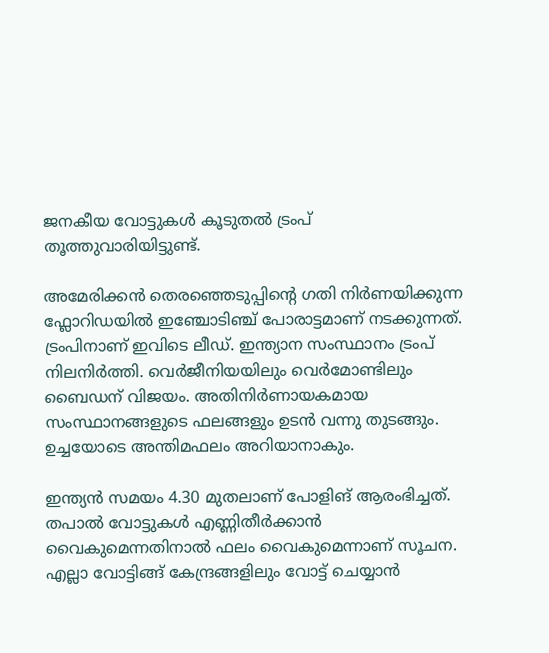ജനകീയ വോട്ടുകള്‍ കൂടുതല്‍ ട്രംപ് തൂത്തുവാരിയിട്ടുണ്ട്.

അമേരിക്കന്‍ തെരഞ്ഞെടുപ്പിന്‍റെ ഗതി നിര്‍ണയിക്കുന്ന ഫ്ലോറിഡയില്‍ ഇഞ്ചോടിഞ്ച് പോരാട്ടമാണ് നടക്കുന്നത്. ട്രംപിനാണ് ഇവിടെ ലീഡ്. ഇന്ത്യാന സംസ്ഥാനം ട്രംപ് നിലനിര്‍ത്തി. വെര്‍ജീനിയയിലും വെര്‍മോണ്ടിലും ബൈഡന് വിജയം. അതിനിര്‍ണായകമായ സംസ്ഥാനങ്ങളുടെ ഫലങ്ങളും ഉടന്‍ വന്നു തുടങ്ങും. ഉച്ചയോടെ അന്തിമഫലം അറിയാനാകും.

ഇന്ത്യൻ സമയം 4.30 മുതലാണ് പോളിങ് ആരംഭിച്ചത്. തപാൽ വോട്ടുകൾ എണ്ണിതീര്‍ക്കാന്‍ വൈകുമെന്നതിനാൽ ഫലം വൈകുമെന്നാണ് സൂചന. എല്ലാ വോട്ടിങ്ങ് കേന്ദ്രങ്ങളിലും വോട്ട് ചെയ്യാന്‍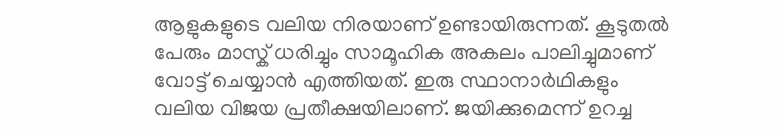ആളുകളുടെ വലിയ നിരയാണ് ഉണ്ടായിരുന്നത്. കൂടുതല്‍ പേരും മാസ്ക് ധരിച്ചും സാമൂഹിക അകലം പാലിച്ചുമാണ് വോട്ട് ചെയ്യാന്‍ എത്തിയത്. ഇരു സ്ഥാനാര്‍ഥികളും വലിയ വിജയ പ്രതീക്ഷയിലാണ്. ജയിക്കുമെന്ന് ഉറച്ച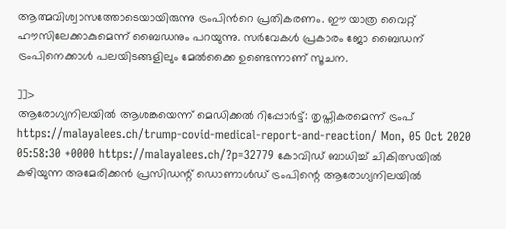ആത്മവിശ്വാസത്തോടെയായിരുന്നു ട്രംപിന്‍റെ പ്രതികരണം. ഈ യാത്ര വൈറ്റ് ഹൗസിലേക്കാകുമെന്ന് ബൈഡനും പറയുന്നു. സർവേകൾ പ്രകാരം ജോ ബൈ‍ഡന് ട്രംപിനെക്കാൾ പലയിടങ്ങളിലും മേല്‍ക്കൈ ഉണ്ടെന്നാണ് സൂചന.

]]>
ആരോഗ്യനിലയില്‍ ആശങ്കയെന്ന് മെഡിക്കല്‍ റിപ്പോര്‍ട്ട്: തൃപ്തികരമെന്ന് ട്രംപ് https://malayalees.ch/trump-covid-medical-report-and-reaction/ Mon, 05 Oct 2020 05:58:30 +0000 https://malayalees.ch/?p=32779 കോവിഡ് ബാധിച്ച് ചികിത്സയില്‍ കഴിയുന്ന അമേരിക്കന്‍ പ്രസിഡന്റ് ഡൊണാള്‍ഡ് ട്രംപിന്റെ ആരോഗ്യനിലയില്‍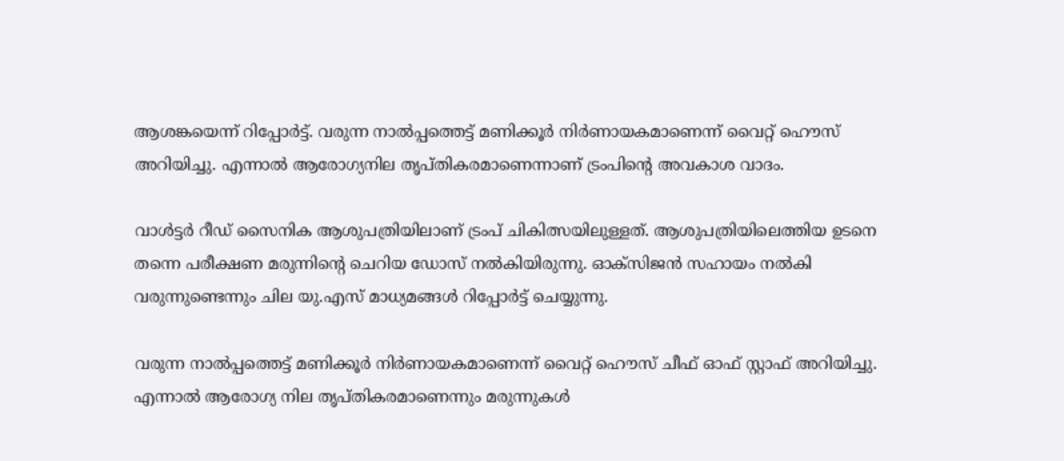ആശങ്കയെന്ന് റിപ്പോര്‍ട്ട്. വരുന്ന നാല്‍പ്പത്തെട്ട് മണിക്കൂര്‍ നിര്‍ണായകമാണെന്ന് വൈറ്റ് ഹൌസ് അറിയിച്ചു. എന്നാല്‍ ആരോഗ്യനില തൃപ്തികരമാണെന്നാണ് ട്രംപിന്റെ അവകാശ വാദം.

വാള്‍ട്ടര്‍ റീഡ് സൈനിക ആശുപത്രിയിലാണ് ട്രംപ് ചികിത്സയിലുള്ളത്. ആശുപത്രിയിലെത്തിയ ഉടനെ തന്നെ പരീക്ഷണ മരുന്നിന്റെ ചെറിയ ഡോസ് നല്‍കിയിരുന്നു. ഓക്സിജന്‍ സഹായം നല്‍കി വരുന്നുണ്ടെന്നും ചില യു.എസ് മാധ്യമങ്ങള്‍ റിപ്പോര്‍ട്ട് ചെയ്യുന്നു.

വരുന്ന നാല്‍പ്പത്തെട്ട് മണിക്കൂര്‍ നിര്‍ണായകമാണെന്ന് വൈറ്റ് ഹൌസ് ചീഫ് ഓഫ് സ്റ്റാഫ് അറിയിച്ചു. എന്നാല്‍ ആരോഗ്യ നില തൃപ്തികരമാണെന്നും മരുന്നുകള്‍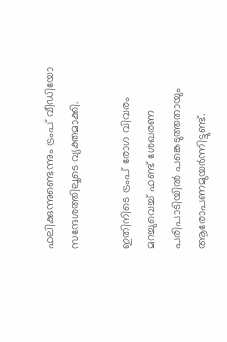ഫലിക്കുന്നുണ്ടെന്നും ട്രംപ് വീഡിയോ സന്ദേശത്തിലൂടെ വ്യക്തമാക്കി.

ഇതിനിടെ ട്രംപ് രോഗ വിവരം മറച്ചുവെച്ച് ഫണ്ട് ശേഖരണ പരിപാടിയില്‍ പങ്കെടുത്തതായും ആരോപണമുയര്‍ന്നിട്ടുണ്ട്.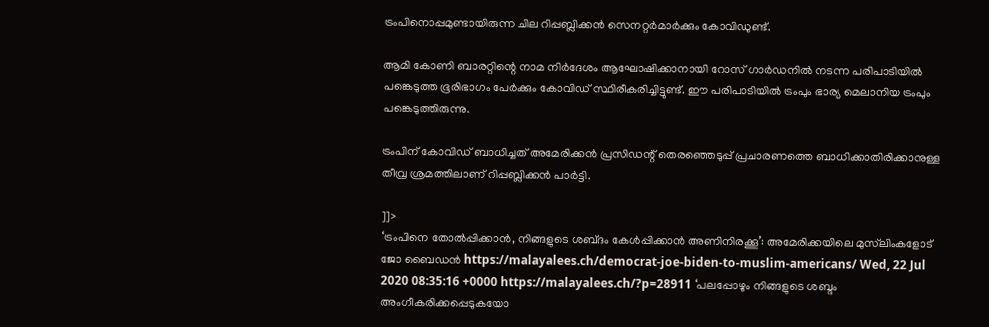ട്രംപിനൊപ്പമുണ്ടായിരുന്ന ചില റിപ്പബ്ലിക്കന്‍ സെനറ്റര്‍മാര്‍ക്കും കോവിഡുണ്ട്.

ആമി കോണി ബാരറ്റിന്റെ നാമ നിര്‍ദേശം ആഘോഷിക്കാനായി റോസ് ഗാര്‍ഡനില്‍ നടന്ന പരിപാടിയില്‍ പങ്കെടുത്ത ഭൂരിഭാഗം പേര്‍ക്കും കോവിഡ് സ്ഥിരീകരിച്ചിട്ടുണ്ട്. ഈ പരിപാടിയില്‍ ട്രംപും ഭാര്യ മെലാനിയ ട്രംപും പങ്കെടുത്തിരുന്നു.

ട്രംപിന് കോവിഡ് ബാധിച്ചത് അമേരിക്കന്‍ പ്രസിഡന്റ് തെരഞ്ഞെടുപ്പ് പ്രചാരണത്തെ ബാധിക്കാതിരിക്കാനുള്ള തീവ്ര ശ്രമത്തിലാണ് റിപ്പബ്ലിക്കന്‍ പാര്‍ട്ടി.

]]>
‘ട്രംപിനെ തോല്‍പ്പിക്കാന്‍, നിങ്ങളുടെ ശബ്‍ദം കേള്‍പ്പിക്കാന്‍ അണിനിരക്കൂ’: അമേരിക്കയിലെ മുസ്‍ലിംകളോട് ജോ ബൈഡന്‍ https://malayalees.ch/democrat-joe-biden-to-muslim-americans/ Wed, 22 Jul 2020 08:35:16 +0000 https://malayalees.ch/?p=28911 ‘പലപ്പോഴും നിങ്ങളുടെ ശബ്ദം അംഗീകരിക്കപ്പെടുകയോ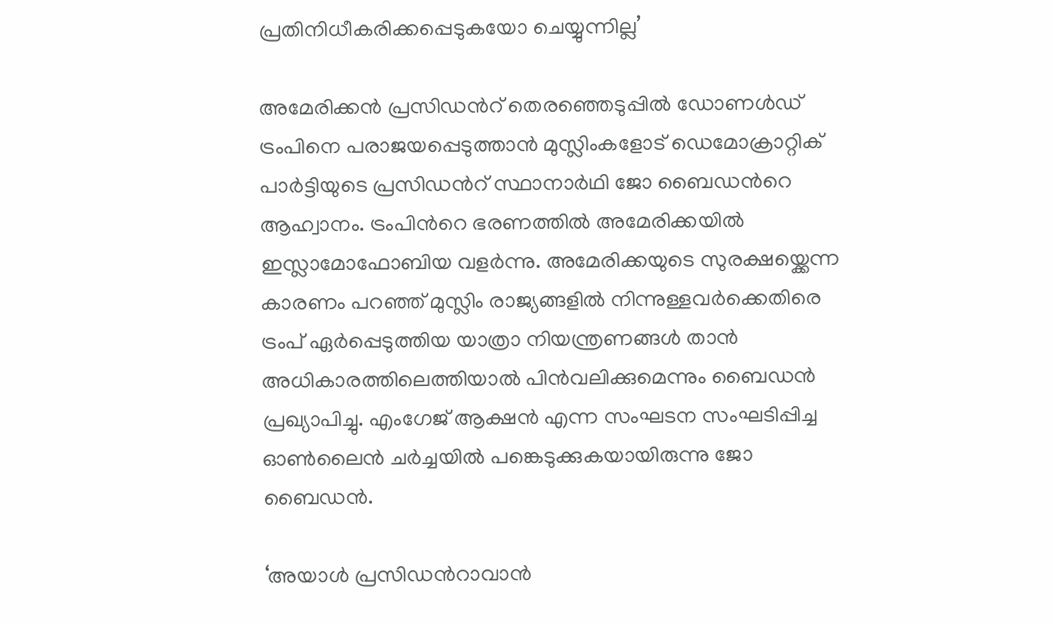പ്രതിനിധീകരിക്കപ്പെടുകയോ ചെയ്യുന്നില്ല’

അമേരിക്കൻ പ്രസിഡന്‍റ് തെരഞ്ഞെടുപ്പില്‍ ഡോണൾഡ് ട്രംപിനെ പരാജയപ്പെടുത്താന്‍ മുസ്ലിംകളോട് ഡെമോക്രാറ്റിക് പാർട്ടിയുടെ പ്രസിഡന്‍റ് സ്ഥാനാർഥി ജോ ബൈഡന്‍റെ ആഹ്വാനം. ട്രംപിന്‍റെ ഭരണത്തിൽ അമേരിക്കയിൽ ഇസ്ലാമോഫോബിയ വളർന്നു. അമേരിക്കയുടെ സുരക്ഷയ്ക്കെന്ന കാരണം പറഞ്ഞ് മുസ്ലിം രാജ്യങ്ങളില്‍ നിന്നുള്ളവര്‍ക്കെതിരെ ട്രംപ് ഏർപ്പെടുത്തിയ യാത്രാ നിയന്ത്രണങ്ങൾ താന്‍ അധികാരത്തിലെത്തിയാല്‍ പിൻവലിക്കുമെന്നും ബൈഡൻ പ്രഖ്യാപിച്ചു. എംഗേജ് ആക്ഷന്‍ എന്ന സംഘടന സംഘടിപ്പിച്ച ഓണ്‍ലൈന്‍ ചര്‍ച്ചയില്‍ പങ്കെടുക്കുകയായിരുന്നു ജോ ബൈഡന്‍.

‘അയാള്‍ പ്രസിഡന്‍റാവാന്‍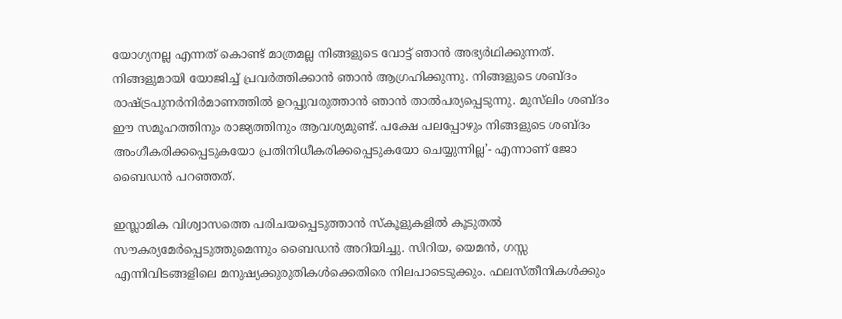യോഗ്യനല്ല എന്നത് കൊണ്ട് മാത്രമല്ല നിങ്ങളുടെ വോട്ട് ഞാന്‍ അഭ്യര്‍ഥിക്കുന്നത്. നിങ്ങളുമായി യോജിച്ച് പ്രവര്‍ത്തിക്കാന്‍ ഞാന്‍ ആഗ്രഹിക്കുന്നു. നിങ്ങളുടെ ശബ്ദം രാഷ്ട്രപുനര്‍നിര്‍മാണത്തില്‍ ഉറപ്പുവരുത്താന്‍ ഞാന്‍ താല്‍പര്യപ്പെടുന്നു. മുസ്‍ലിം ശബ്ദം ഈ സമൂഹത്തിനും രാജ്യത്തിനും ആവശ്യമുണ്ട്. പക്ഷേ പലപ്പോഴും നിങ്ങളുടെ ശബ്ദം അംഗീകരിക്കപ്പെടുകയോ പ്രതിനിധീകരിക്കപ്പെടുകയോ ചെയ്യുന്നില്ല’- എന്നാണ് ജോ ബൈഡന്‍ പറഞ്ഞത്.

ഇസ്ലാമിക വിശ്വാസത്തെ പരിചയപ്പെടുത്താൻ സ്കൂളുകളിൽ കൂടുതൽ സൗകര്യമേർപ്പെടുത്തുമെന്നും ബൈഡൻ അറിയിച്ചു. സിറിയ, യെമൻ, ഗസ്സ എന്നിവിടങ്ങളിലെ മനുഷ്യക്കുരുതികൾക്കെതിരെ നിലപാടെടുക്കും. ഫലസ്തീനികള്‍ക്കും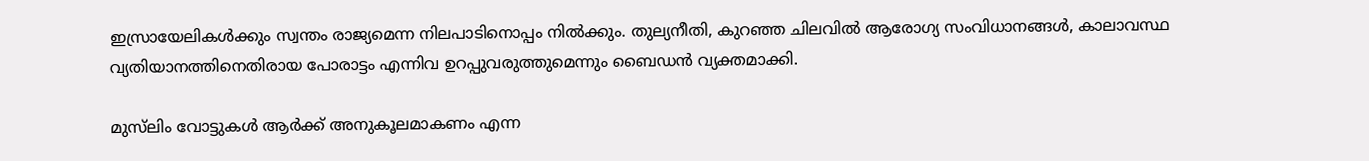ഇസ്രായേലികള്‍ക്കും സ്വന്തം രാജ്യമെന്ന നിലപാടിനൊപ്പം നില്‍ക്കും. തുല്യനീതി, കുറഞ്ഞ ചിലവിൽ ആരോഗ്യ സംവിധാനങ്ങൾ, കാലാവസ്ഥ വ്യതിയാനത്തിനെതിരായ പോരാട്ടം എന്നിവ ഉറപ്പുവരുത്തുമെന്നും ബൈഡന്‍ വ്യക്തമാക്കി.

മുസ്‍ലിം വോട്ടുകള്‍ ആര്‍ക്ക് അനുകൂലമാകണം എന്ന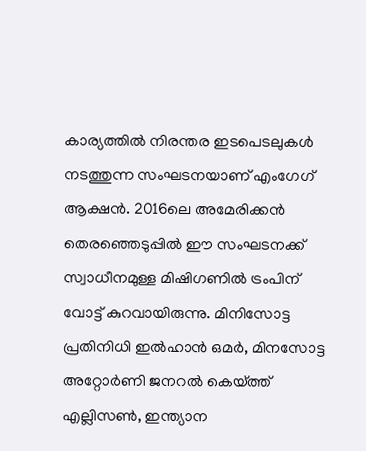കാര്യത്തില്‍ നിരന്തര ഇടപെടലുകള്‍ നടത്തുന്ന സംഘടനയാണ് എംഗേഗ് ആക്ഷന്‍. 2016ലെ അമേരിക്കന്‍ തെരഞ്ഞെടുപ്പില്‍ ഈ സംഘടനക്ക് സ്വാധീനമുള്ള മിഷിഗണില്‍ ട്രംപിന് വോട്ട് കുറവായിരുന്നു. മിനിസോട്ട പ്രതിനിധി ഇല്‍ഹാന്‍ ഒമര്‍, മിനസോട്ട അറ്റോര്‍ണി ജനറല്‍ കെയ്ത്ത് എല്ലിസണ്‍, ഇന്ത്യാന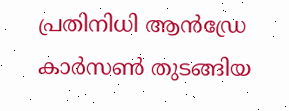പ്രതിനിധി ആന്‍ഡ്രേ കാര്‍സണ്‍ തുടങ്ങിയ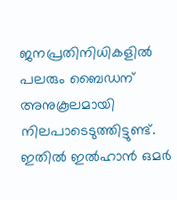ജനപ്രതിനിധികളില്‍ പലരും ബൈഡന് അനുകൂലമായി നിലപാടെടുത്തിട്ടുണ്ട്. ഇതില്‍ ഇല്‍ഹാന്‍ ഒമര്‍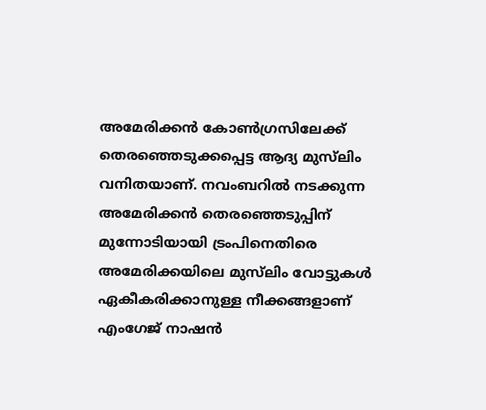അമേരിക്കന്‍ കോണ്‍ഗ്രസിലേക്ക് തെരഞ്ഞെടുക്കപ്പെട്ട ആദ്യ മുസ്‍ലിം വനിതയാണ്. നവംബറില്‍ നടക്കുന്ന അമേരിക്കന്‍ തെരഞ്ഞെടുപ്പിന് മുന്നോടിയായി ട്രംപിനെതിരെ അമേരിക്കയിലെ മുസ്‍ലിം വോട്ടുകള്‍ ഏകീകരിക്കാനുള്ള നീക്കങ്ങളാണ് എംഗേജ് നാഷന്‍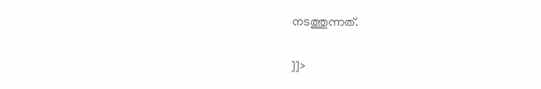നടത്തുന്നത്.

]]>